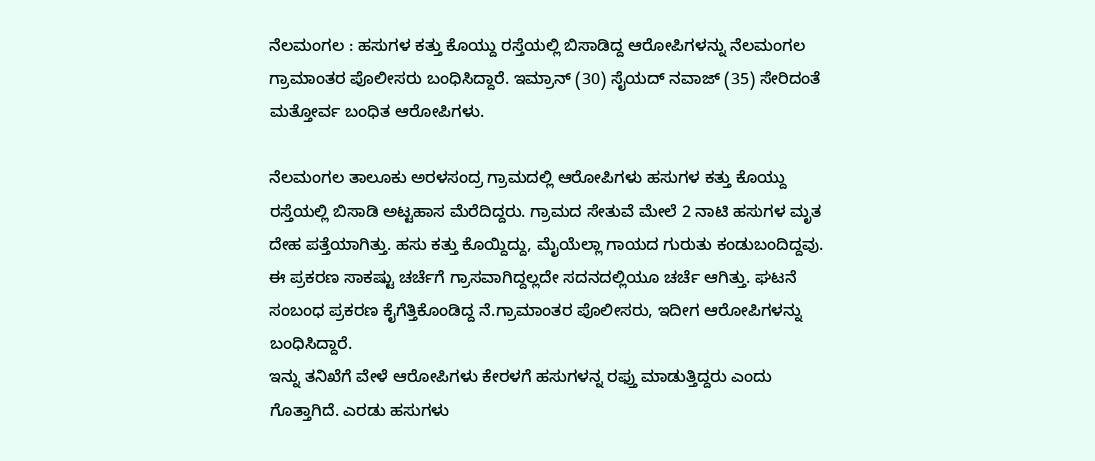ನೆಲಮಂಗಲ : ಹಸುಗಳ ಕತ್ತು ಕೊಯ್ದು ರಸ್ತೆಯಲ್ಲಿ ಬಿಸಾಡಿದ್ದ ಆರೋಪಿಗಳನ್ನು ನೆಲಮಂಗಲ ಗ್ರಾಮಾಂತರ ಪೊಲೀಸರು ಬಂಧಿಸಿದ್ದಾರೆ. ಇಮ್ರಾನ್ (30) ಸೈಯದ್ ನವಾಜ್ (35) ಸೇರಿದಂತೆ ಮತ್ತೋರ್ವ ಬಂಧಿತ ಆರೋಪಿಗಳು.

ನೆಲಮಂಗಲ ತಾಲೂಕು ಅರಳಸಂದ್ರ ಗ್ರಾಮದಲ್ಲಿ ಆರೋಪಿಗಳು ಹಸುಗಳ ಕತ್ತು ಕೊಯ್ದು ರಸ್ತೆಯಲ್ಲಿ ಬಿಸಾಡಿ ಅಟ್ಟಹಾಸ ಮೆರೆದಿದ್ದರು. ಗ್ರಾಮದ ಸೇತುವೆ ಮೇಲೆ 2 ನಾಟಿ ಹಸುಗಳ ಮೃತ ದೇಹ ಪತ್ತೆಯಾಗಿತ್ತು. ಹಸು ಕತ್ತು ಕೊಯ್ದಿದ್ದು, ಮೈಯೆಲ್ಲಾ ಗಾಯದ ಗುರುತು ಕಂಡುಬಂದಿದ್ದವು.
ಈ ಪ್ರಕರಣ ಸಾಕಷ್ಟು ಚರ್ಚೆಗೆ ಗ್ರಾಸವಾಗಿದ್ದಲ್ಲದೇ ಸದನದಲ್ಲಿಯೂ ಚರ್ಚೆ ಆಗಿತ್ತು. ಘಟನೆ ಸಂಬಂಧ ಪ್ರಕರಣ ಕೈಗೆತ್ತಿಕೊಂಡಿದ್ದ ನೆ.ಗ್ರಾಮಾಂತರ ಪೊಲೀಸರು, ಇದೀಗ ಆರೋಪಿಗಳನ್ನು ಬಂಧಿಸಿದ್ದಾರೆ.
ಇನ್ನು ತನಿಖೆಗೆ ವೇಳೆ ಆರೋಪಿಗಳು ಕೇರಳಗೆ ಹಸುಗಳನ್ನ ರಫ್ತು ಮಾಡುತ್ತಿದ್ದರು ಎಂದು ಗೊತ್ತಾಗಿದೆ. ಎರಡು ಹಸುಗಳು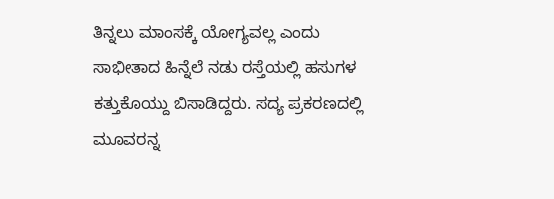ತಿನ್ನಲು ಮಾಂಸಕ್ಕೆ ಯೋಗ್ಯವಲ್ಲ ಎಂದು ಸಾಭೀತಾದ ಹಿನ್ನೆಲೆ ನಡು ರಸ್ತೆಯಲ್ಲಿ ಹಸುಗಳ ಕತ್ತುಕೊಯ್ದು ಬಿಸಾಡಿದ್ದರು. ಸದ್ಯ ಪ್ರಕರಣದಲ್ಲಿ ಮೂವರನ್ನ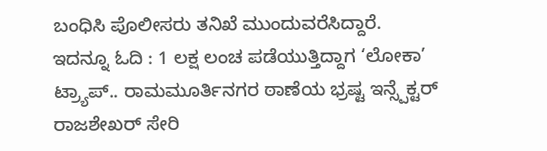ಬಂಧಿಸಿ ಪೊಲೀಸರು ತನಿಖೆ ಮುಂದುವರೆಸಿದ್ದಾರೆ.
ಇದನ್ನೂ ಓದಿ : 1 ಲಕ್ಷ ಲಂಚ ಪಡೆಯುತ್ತಿದ್ದಾಗ ‘ಲೋಕಾ’ ಟ್ರ್ಯಾಪ್.. ರಾಮಮೂರ್ತಿನಗರ ಠಾಣೆಯ ಭ್ರಷ್ಟ ಇನ್ಸ್ಪೆಕ್ಟರ್ ರಾಜಶೇಖರ್ ಸೇರಿ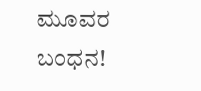ಮೂವರ ಬಂಧನ!